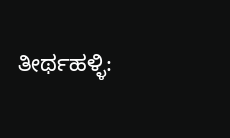ತೀರ್ಥಹಳ್ಳಿ: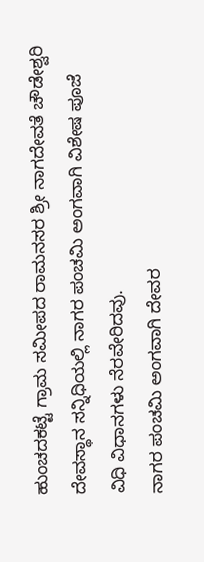ಹುಂಚದಕಟ್ಟೆ ಗ್ರಾಮ ಸಮೀಪದ ರಾಮನಸರ ಶ್ರೀ ನಾಗದೇವತೆ ಚೌಡೇಶ್ವರಿ ದೇವಸ್ಥಾನ ಸನ್ನಿಧಿಯಲ್ಲಿ ನಾಗರ ಪಂಚಮಿ ಅಂಗವಾಗಿ ವಿಶೇಷ ಪೂಜೆ ವಿಧಿ ವಿಧಾನಗಳು ನೆರವೇರಿದವು.
ನಾಗರ ಪಂಚಮಿ ಅಂಗವಾಗಿ ದೇವರ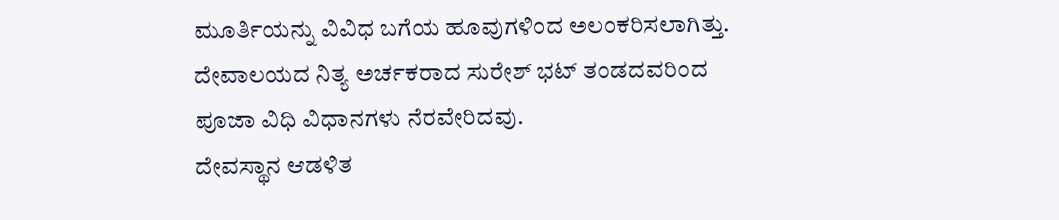ಮೂರ್ತಿಯನ್ನು ವಿವಿಧ ಬಗೆಯ ಹೂವುಗಳಿಂದ ಅಲಂಕರಿಸಲಾಗಿತ್ತು.
ದೇವಾಲಯದ ನಿತ್ಯ ಅರ್ಚಕರಾದ ಸುರೇಶ್ ಭಟ್ ತಂಡದವರಿಂದ ಪೂಜಾ ವಿಧಿ ವಿಧಾನಗಳು ನೆರವೇರಿದವು.
ದೇವಸ್ಥಾನ ಆಡಳಿತ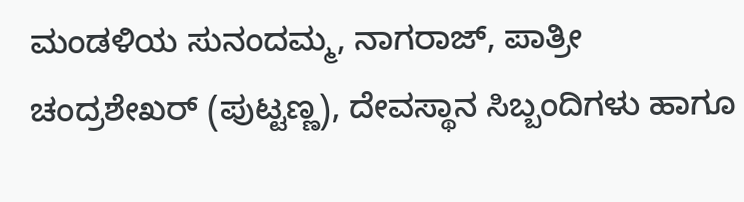ಮಂಡಳಿಯ ಸುನಂದಮ್ಮ, ನಾಗರಾಜ್, ಪಾತ್ರೀ ಚಂದ್ರಶೇಖರ್ (ಪುಟ್ಟಣ್ಣ), ದೇವಸ್ಥಾನ ಸಿಬ್ಬಂದಿಗಳು ಹಾಗೂ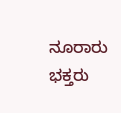ನೂರಾರು ಭಕ್ತರು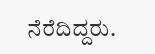ನೆರೆದಿದ್ದರು.